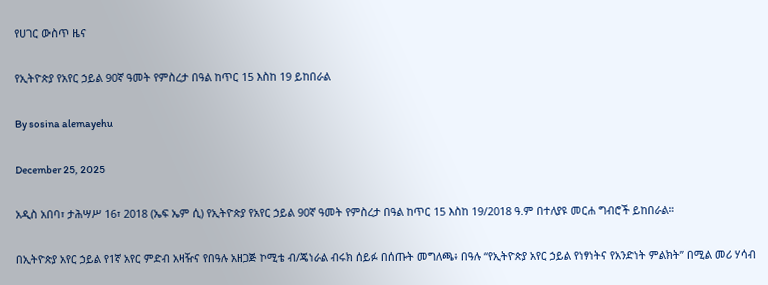የሀገር ውስጥ ዜና

የኢትዮጵያ የአየር ኃይል 90ኛ ዓመት የምስረታ በዓል ከጥር 15 እስከ 19 ይከበራል

By sosina alemayehu

December 25, 2025

አዲስ አበባ፣ ታሕሣሥ 16፣ 2018 (ኤፍ ኤም ሲ) የኢትዮጵያ የአየር ኃይል 90ኛ ዓመት የምስረታ በዓል ከጥር 15 እስከ 19/2018 ዓ.ም በተለያዩ መርሐ ግብሮች ይከበራል።

በኢትዮጵያ አየር ኃይል የ1ኛ አየር ምድብ አዛዥና የበዓሉ አዘጋጅ ኮሚቴ ብ/ጄነራል ብሩክ ሰይፉ በሰጡት መግለጫ፥ በዓሉ “የኢትዮጵያ አየር ኃይል የነፃነትና የአንድነት ምልክት” በሚል መሪ ሃሳብ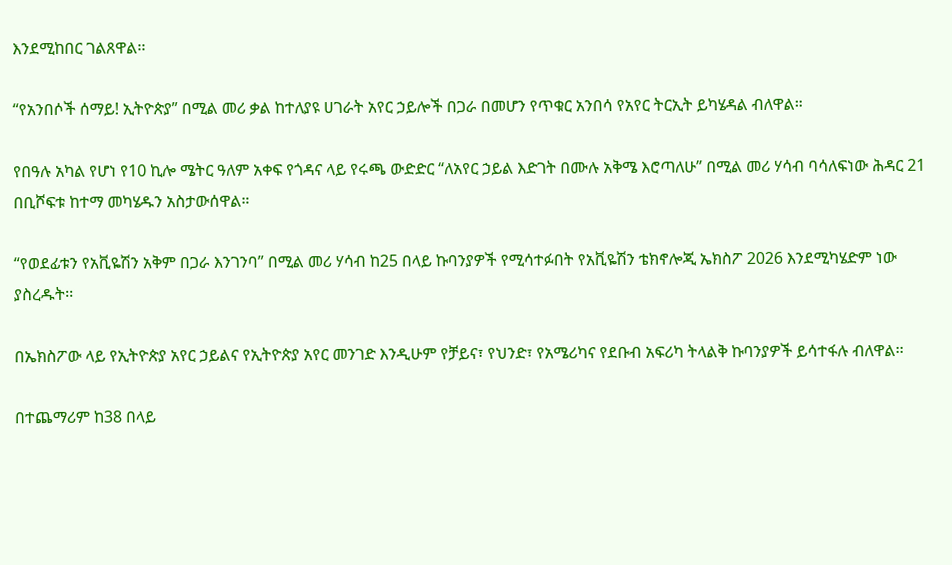እንደሚከበር ገልጸዋል፡፡

“የአንበሶች ሰማይ! ኢትዮጵያ” በሚል መሪ ቃል ከተለያዩ ሀገራት አየር ኃይሎች በጋራ በመሆን የጥቁር አንበሳ የአየር ትርኢት ይካሄዳል ብለዋል።

የበዓሉ አካል የሆነ የ10 ኪሎ ሜትር ዓለም አቀፍ የጎዳና ላይ የሩጫ ውድድር “ለአየር ኃይል እድገት በሙሉ አቅሜ እሮጣለሁ” በሚል መሪ ሃሳብ ባሳለፍነው ሕዳር 21 በቢሾፍቱ ከተማ መካሄዱን አስታውሰዋል።

“የወደፊቱን የአቪዬሽን አቅም በጋራ እንገንባ” በሚል መሪ ሃሳብ ከ25 በላይ ኩባንያዎች የሚሳተፉበት የአቪዬሽን ቴክኖሎጂ ኤክስፖ 2026 እንደሚካሄድም ነው ያስረዱት፡፡

በኤክስፖው ላይ የኢትዮጵያ አየር ኃይልና የኢትዮጵያ አየር መንገድ እንዲሁም የቻይና፣ የህንድ፣ የአሜሪካና የደቡብ አፍሪካ ትላልቅ ኩባንያዎች ይሳተፋሉ ብለዋል፡፡

በተጨማሪም ከ38 በላይ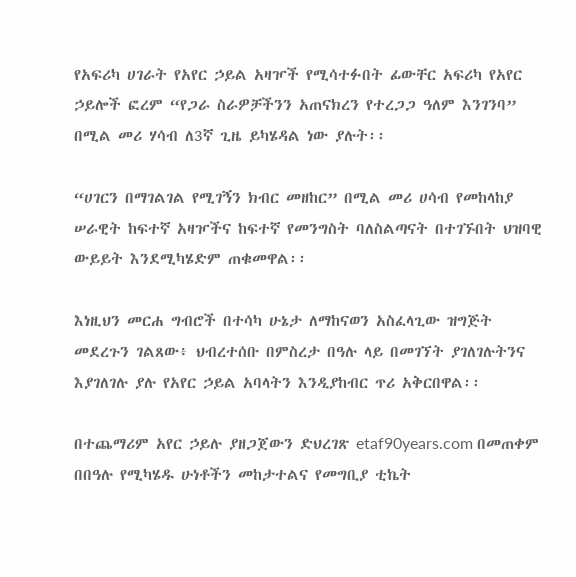የአፍሪካ ሀገራት የአየር ኃይል አዛዦች የሚሳተፉበት ፊውቸር አፍሪካ የአየር ኃይሎች ፎረም “የጋራ ስራዎቻችንን አጠናክረን የተረጋጋ ዓለም እንገንባ” በሚል መሪ ሃሳብ ለ3ኛ ጊዜ ይካሄዳል ነው ያሉት፡፡

“ሀገርን በማገልገል የሚገኝን ክብር መዘከር” በሚል መሪ ሀሳብ የመከላከያ ሠራዊት ከፍተኛ አዛዦችና ከፍተኛ የመንግስት ባለስልጣናት በተገኙበት ህዝባዊ ውይይት እንደሚካሄድም ጠቁመዋል፡፡

እነዚህን መርሐ ግብሮች በተሳካ ሁኔታ ለማከናወን አስፈላጊው ዝግጅት መደረጉን ገልጸው፥ ህብረተሰቡ በምስረታ በዓሉ ላይ በመገኘት ያገለገሉትንና እያገለገሉ ያሉ የአየር ኃይል አባላትን እንዲያከብር ጥሪ አቅርበዋል፡፡

በተጨማሪም አየር ኃይሉ ያዘጋጀውን ድህረገጽ etaf90years.com በመጠቀም በበዓሉ የሚካሄዱ ሁነቶችን መከታተልና የመግቢያ ቲኬት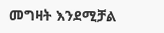መግዛት እንደሚቻል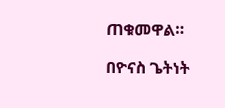ጠቁመዋል።

በዮናስ ጌትነት